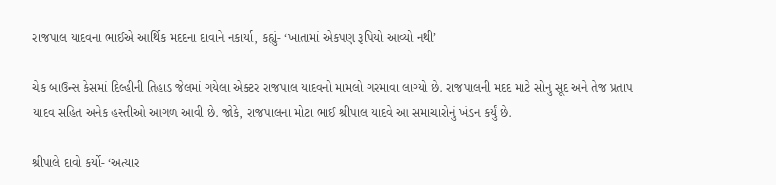રાજપાલ યાદવના ભાઈએ આર્થિક મદદના દાવાને નકાર્યા, કહ્યું- ‘ખાતામાં એકપણ રૂપિયો આવ્યો નથી’

ચેક બાઉન્સ કેસમાં દિલ્હીની તિહાડ જેલમાં ગયેલા એક્ટર રાજપાલ યાદવનો મામલો ગરમાવા લાગ્યો છે. રાજપાલની મદદ માટે સોનુ સૂદ અને તેજ પ્રતાપ યાદવ સહિત અનેક હસ્તીઓ આગળ આવી છે. જોકે, રાજપાલના મોટા ભાઈ શ્રીપાલ યાદવે આ સમાચારોનું ખંડન કર્યું છે.

શ્રીપાલે દાવો કર્યો- ‘અત્યાર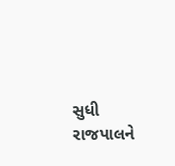સુધી રાજપાલને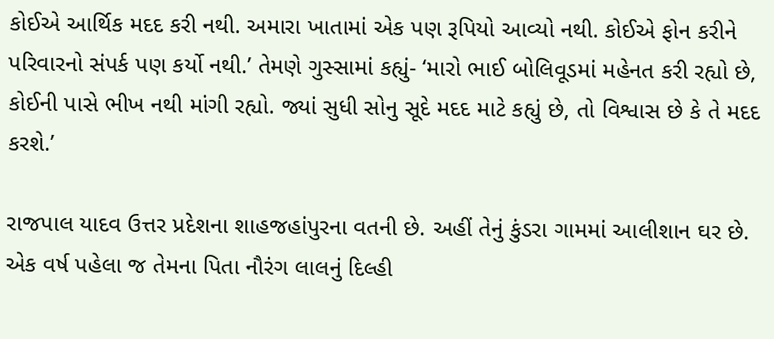કોઈએ આર્થિક મદદ કરી નથી. અમારા ખાતામાં એક પણ રૂપિયો આવ્યો નથી. કોઈએ ફોન કરીને પરિવારનો સંપર્ક પણ કર્યો નથી.’ તેમણે ગુસ્સામાં કહ્યું- ‘મારો ભાઈ બોલિવૂડમાં મહેનત કરી રહ્યો છે, કોઈની પાસે ભીખ નથી માંગી રહ્યો. જ્યાં સુધી સોનુ સૂદે મદદ માટે કહ્યું છે, તો વિશ્વાસ છે કે તે મદદ કરશે.’

રાજપાલ યાદવ ઉત્તર પ્રદેશના શાહજહાંપુરના વતની છે. અહીં તેનું કુંડરા ગામમાં આલીશાન ઘર છે. એક વર્ષ પહેલા જ તેમના પિતા નૌરંગ લાલનું દિલ્હી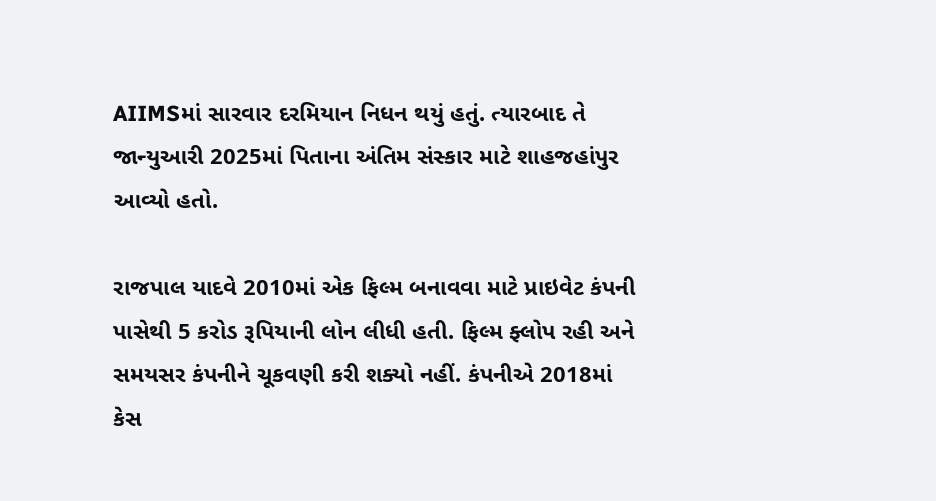AIIMSમાં સારવાર દરમિયાન નિધન થયું હતું. ત્યારબાદ તે જાન્યુઆરી 2025માં પિતાના અંતિમ સંસ્કાર માટે શાહજહાંપુર આવ્યો હતો.

રાજપાલ યાદવે 2010માં એક ફિલ્મ બનાવવા માટે પ્રાઇવેટ કંપની પાસેથી 5 કરોડ રૂપિયાની લોન લીધી હતી. ફિલ્મ ફ્લોપ રહી અને સમયસર કંપનીને ચૂકવણી કરી શક્યો નહીં. કંપનીએ 2018માં કેસ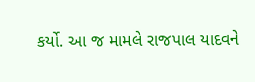કર્યો. આ જ મામલે રાજપાલ યાદવને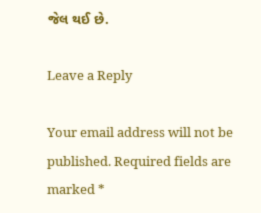જેલ થઈ છે.

Leave a Reply

Your email address will not be published. Required fields are marked *